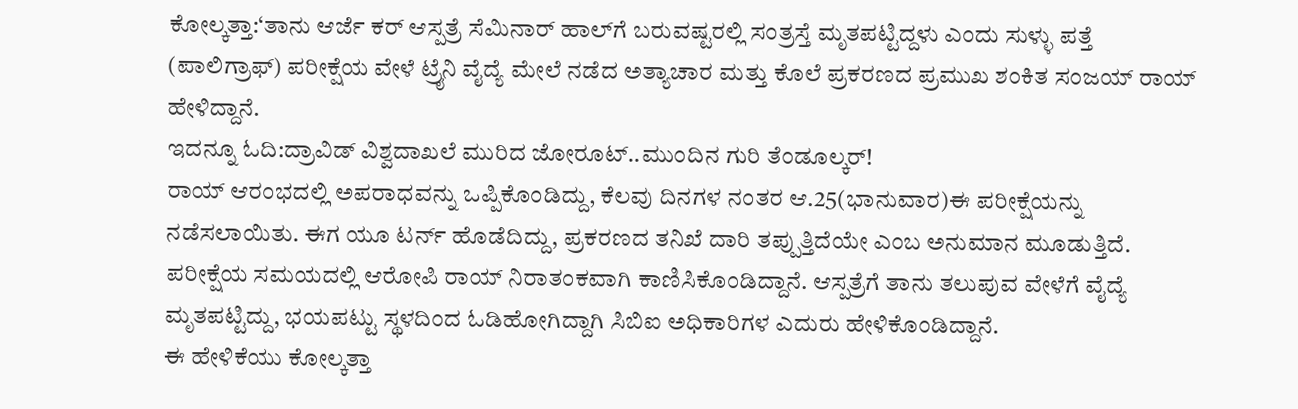ಕೋಲ್ಕತ್ತಾ:‘ತಾನು ಆರ್ಜೆ ಕರ್ ಆಸ್ಪತ್ರೆ ಸೆಮಿನಾರ್ ಹಾಲ್‌ಗೆ ಬರುವಷ್ಟರಲ್ಲಿ ಸಂತ್ರಸ್ತೆ ಮೃತಪಟ್ಟಿದ್ದಳು ಎಂದು ಸುಳ್ಳು ಪತ್ತೆ (ಪಾಲಿಗ್ರಾಫ್) ಪರೀಕ್ಷೆಯ ವೇಳೆ ಟ್ರೈನಿ ವೈದ್ಯೆ ಮೇಲೆ ನಡೆದ ಅತ್ಯಾಚಾರ ಮತ್ತು ಕೊಲೆ ಪ್ರಕರಣದ ಪ್ರಮುಖ ಶಂಕಿತ ಸಂಜಯ್ ರಾಯ್ ಹೇಳಿದ್ದಾನೆ.
ಇದನ್ನೂ ಓದಿ:ದ್ರಾವಿಡ್ ವಿಶ್ವದಾಖಲೆ ಮುರಿದ ಜೋರೂಟ್..ಮುಂದಿನ ಗುರಿ ತೆಂಡೂಲ್ಕರ್!
ರಾಯ್ ಆರಂಭದಲ್ಲಿ ಅಪರಾಧವನ್ನು ಒಪ್ಪಿಕೊಂಡಿದ್ದು, ಕೆಲವು ದಿನಗಳ ನಂತರ ಆ.25(ಭಾನುವಾರ)ಈ ಪರೀಕ್ಷೆಯನ್ನು ನಡೆಸಲಾಯಿತು. ಈಗ ಯೂ ಟರ್ನ್ ಹೊಡೆದಿದ್ದು, ಪ್ರಕರಣದ ತನಿಖೆ ದಾರಿ ತಪ್ಪುತ್ತಿದೆಯೇ ಎಂಬ ಅನುಮಾನ ಮೂಡುತ್ತಿದೆ.
ಪರೀಕ್ಷೆಯ ಸಮಯದಲ್ಲಿ ಆರೋಪಿ ರಾಯ್ ನಿರಾತಂಕವಾಗಿ ಕಾಣಿಸಿಕೊಂಡಿದ್ದಾನೆ. ಆಸ್ಪತ್ರೆಗೆ ತಾನು ತಲುಪುವ ವೇಳೆಗೆ ವೈದ್ಯೆ ಮೃತಪಟ್ಟಿದ್ದು, ಭಯಪಟ್ಟು ಸ್ಥಳದಿಂದ ಓಡಿಹೋಗಿದ್ದಾಗಿ ಸಿಬಿಐ ಅಧಿಕಾರಿಗಳ ಎದುರು ಹೇಳಿಕೊಂಡಿದ್ದಾನೆ.
ಈ ಹೇಳಿಕೆಯು ಕೋಲ್ಕತ್ತಾ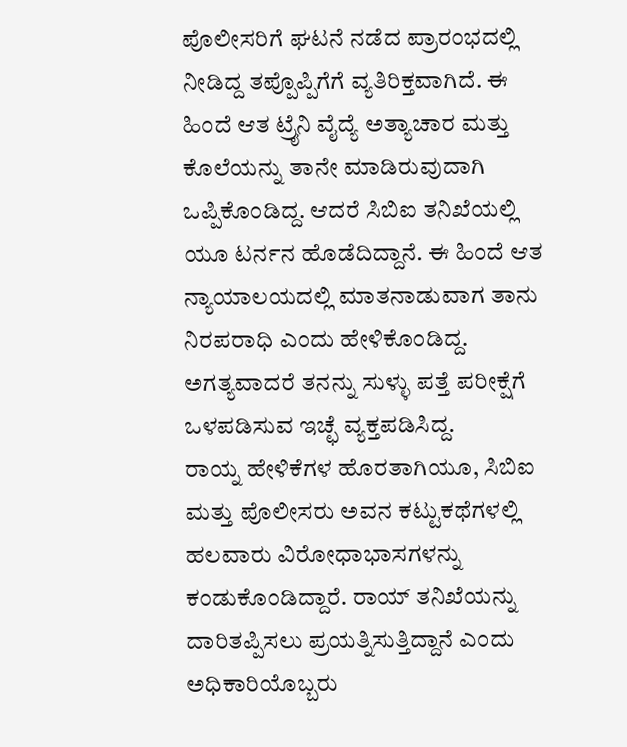ಪೊಲೀಸರಿಗೆ ಘಟನೆ ನಡೆದ ಪ್ರಾರಂಭದಲ್ಲಿ ನೀಡಿದ್ದ ತಪ್ಪೊಪ್ಪಿಗೆಗೆ ವ್ಯತಿರಿಕ್ತವಾಗಿದೆ. ಈ ಹಿಂದೆ ಆತ ಟ್ರೈನಿ ವೈದ್ಯೆ ಅತ್ಯಾಚಾರ ಮತ್ತು ಕೊಲೆಯನ್ನು ತಾನೇ ಮಾಡಿರುವುದಾಗಿ ಒಪ್ಪಿಕೊಂಡಿದ್ದ. ಆದರೆ ಸಿಬಿಐ ತನಿಖೆಯಲ್ಲಿ ಯೂ ಟರ್ನನ ಹೊಡೆದಿದ್ದಾನೆ. ಈ ಹಿಂದೆ ಆತ ನ್ಯಾಯಾಲಯದಲ್ಲಿ ಮಾತನಾಡುವಾಗ ತಾನು ನಿರಪರಾಧಿ ಎಂದು ಹೇಳಿಕೊಂಡಿದ್ದ. ಅಗತ್ಯವಾದರೆ ತನನ್ನು ಸುಳ್ಳು ಪತ್ತೆ ಪರೀಕ್ಷೆಗೆ ಒಳಪಡಿಸುವ ಇಚ್ಛೆ ವ್ಯಕ್ತಪಡಿಸಿದ್ದ.
ರಾಯ್ನ ಹೇಳಿಕೆಗಳ ಹೊರತಾಗಿಯೂ, ಸಿಬಿಐ ಮತ್ತು ಪೊಲೀಸರು ಅವನ ಕಟ್ಟುಕಥೆಗಳಲ್ಲಿ ಹಲವಾರು ವಿರೋಧಾಭಾಸಗಳನ್ನು ಕಂಡುಕೊಂಡಿದ್ದಾರೆ. ರಾಯ್ ತನಿಖೆಯನ್ನು ದಾರಿತಪ್ಪಿಸಲು ಪ್ರಯತ್ನಿಸುತ್ತಿದ್ದಾನೆ ಎಂದು ಅಧಿಕಾರಿಯೊಬ್ಬರು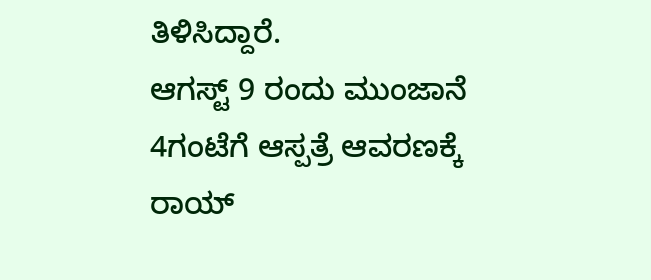ತಿಳಿಸಿದ್ದಾರೆ.
ಆಗಸ್ಟ್ 9 ರಂದು ಮುಂಜಾನೆ 4ಗಂಟೆಗೆ ಆಸ್ಪತ್ರೆ ಆವರಣಕ್ಕೆ ರಾಯ್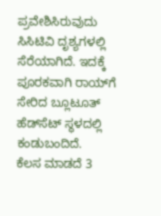ಪ್ರವೇಶಿಸಿರುವುದು ಸಿಸಿಟಿವಿ ದೃಶ್ಯಗಳಲ್ಲಿ ಸೆರೆಯಾಗಿದೆ. ಇದಕ್ಕೆ ಪೂರಕವಾಗಿ ರಾಯ್‌ಗೆ ಸೇರಿದ ಬ್ಲೂಟೂತ್ ಹೆಡ್‌ಸೆಟ್ ಸ್ಥಳದಲ್ಲಿ ಕಂಡುಬಂದಿದೆ.
ಕೆಲಸ ಮಾಡದೆ 3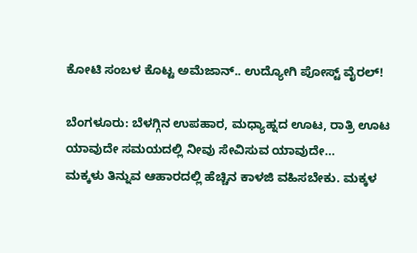ಕೋಟಿ ಸಂಬಳ ಕೊಟ್ಟ ಅಮೆಜಾನ್.. ಉದ್ಯೋಗಿ ಪೋಸ್ಟ್ ವೈರಲ್!

ಬೆಂಗಳೂರು: ಬೆಳಗ್ಗಿನ ಉಪಹಾರ, ಮಧ್ಯಾಹ್ನದ ಊಟ, ರಾತ್ರಿ ಊಟ ಯಾವುದೇ ಸಮಯದಲ್ಲಿ ನೀವು ಸೇವಿಸುವ ಯಾವುದೇ…
ಮಕ್ಕಳು ತಿನ್ನುವ ಆಹಾರದಲ್ಲಿ ಹೆಚ್ಚಿನ ಕಾಳಜಿ ವಹಿಸಬೇಕು. ಮಕ್ಕಳ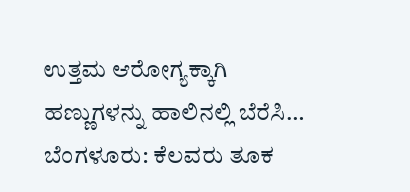ಉತ್ತಮ ಆರೋಗ್ಯಕ್ಕಾಗಿ ಹಣ್ಣುಗಳನ್ನು ಹಾಲಿನಲ್ಲಿ ಬೆರೆಸಿ…
ಬೆಂಗಳೂರು: ಕೆಲವರು ತೂಕ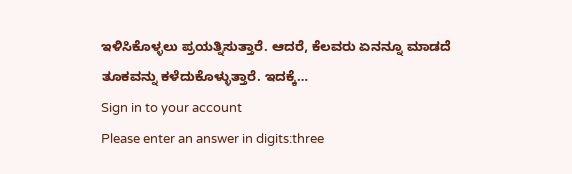ಇಳಿಸಿಕೊಳ್ಳಲು ಪ್ರಯತ್ನಿಸುತ್ತಾರೆ. ಆದರೆ, ಕೆಲವರು ಏನನ್ನೂ ಮಾಡದೆ ತೂಕವನ್ನು ಕಳೆದುಕೊಳ್ಳುತ್ತಾರೆ. ಇದಕ್ಕೆ…
Sign in to your account
Please enter an answer in digits:three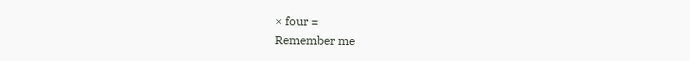× four =
Remember me